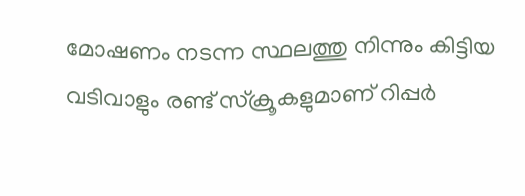മോഷണം നടന്ന സ്ഥലത്തു നിന്നും കിട്ടിയ വടിവാളും രണ്ട് സ്‌ക്രൂകളുമാണ് റിപ്പര്‍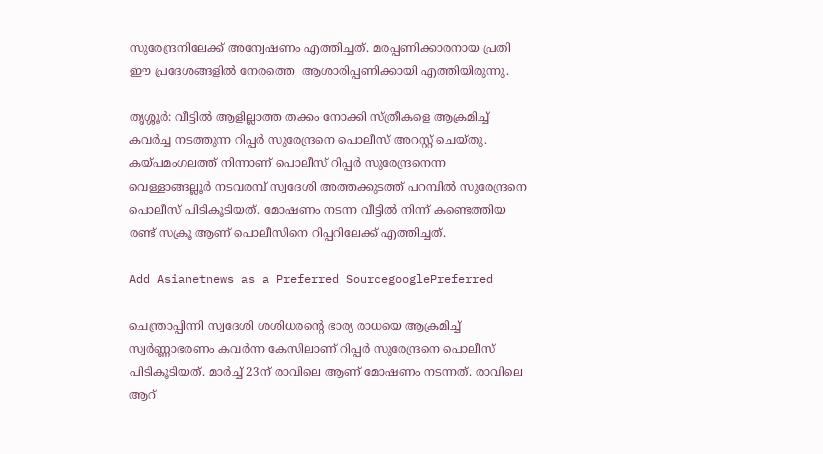സുരേന്ദ്രനിലേക്ക് അന്വേഷണം എത്തിച്ചത്. മരപ്പണിക്കാരനായ പ്രതി ഈ പ്രദേശങ്ങളില്‍ നേരത്തെ  ആശാരിപ്പണിക്കായി എത്തിയിരുന്നു.

തൃശ്ശൂര്‍: വീട്ടില്‍ ആളില്ലാത്ത തക്കം നോക്കി സ്ത്രീകളെ ആക്രമിച്ച് കവര്‍ച്ച നടത്തുന്ന റിപ്പര്‍ സുരേന്ദ്രനെ പൊലീസ് അറസ്റ്റ് ചെയ്തു.
കയ്പമംഗലത്ത് നിന്നാണ് പൊലീസ് റിപ്പര്‍ സുരേന്ദ്രനെന്ന വെള്ളാങ്ങല്ലൂര്‍ നടവരമ്പ് സ്വദേശി അത്തക്കുടത്ത് പറമ്പില്‍ സുരേന്ദ്രനെ പൊലീസ് പിടികൂടിയത്. മോഷണം നടന്ന വീട്ടില്‍ നിന്ന് കണ്ടെത്തിയ രണ്ട് സക്രൂ ആണ് പൊലീസിനെ റിപ്പറിലേക്ക് എത്തിച്ചത്.

Add Asianetnews as a Preferred SourcegooglePreferred

ചെന്ത്രാപ്പിന്നി സ്വദേശി ശശിധരന്‍റെ ഭാര്യ രാധയെ ആക്രമിച്ച് സ്വര്‍ണ്ണാഭരണം കവര്‍ന്ന കേസിലാണ് റിപ്പര്‍ സുരേന്ദ്രനെ പൊലീസ് പിടികൂടിയത്. മാര്‍ച്ച് 23ന് രാവിലെ ആണ് മോഷണം നടന്നത്. രാവിലെ ആറ്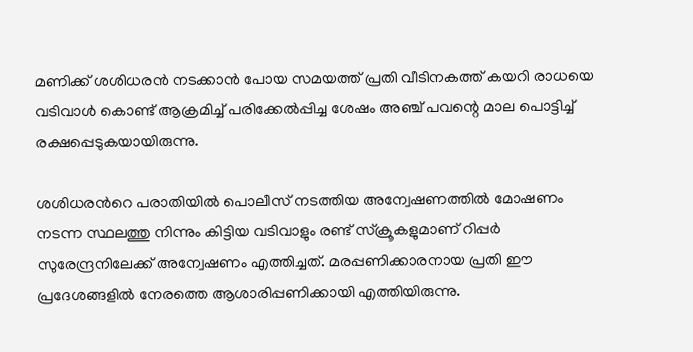മണിക്ക് ശശിധരന്‍ നടക്കാന്‍ പോയ സമയത്ത് പ്രതി വീടിനകത്ത് കയറി രാധയെ വടിവാള്‍ കൊണ്ട് ആക്രമിച്ച് പരിക്കേല്‍പ്പിച്ച ശേഷം അഞ്ച് പവന്റെ മാല പൊട്ടിച്ച് രക്ഷപ്പെടുകയായിരുന്നു.

ശശിധരന്‍റെ പരാതിയില്‍ പൊലീസ് നടത്തിയ അന്വേഷണത്തില്‍ മോഷണം നടന്ന സ്ഥലത്തു നിന്നും കിട്ടിയ വടിവാളും രണ്ട് സ്‌ക്രൂകളുമാണ് റിപ്പര്‍ സുരേന്ദ്രനിലേക്ക് അന്വേഷണം എത്തിച്ചത്. മരപ്പണിക്കാരനായ പ്രതി ഈ പ്രദേശങ്ങളില്‍ നേരത്തെ ആശാരിപ്പണിക്കായി എത്തിയിരുന്നു.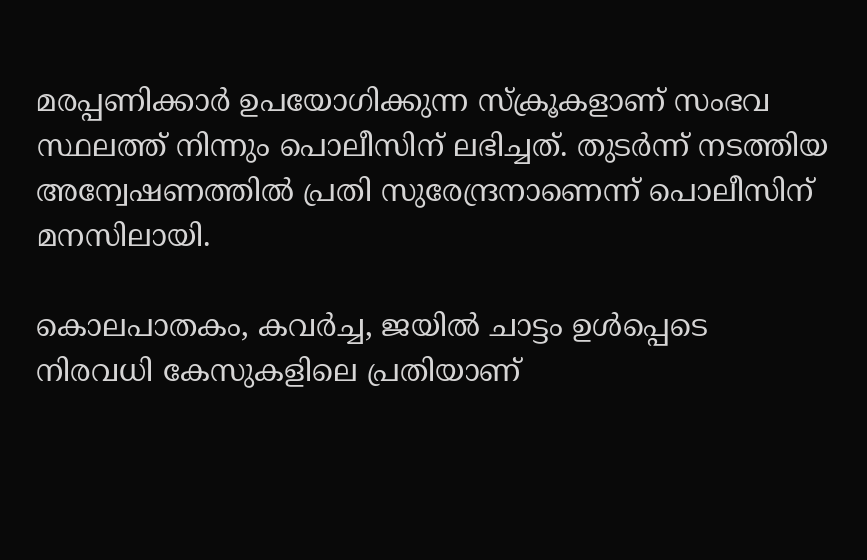മരപ്പണിക്കാര്‍ ഉപയോഗിക്കുന്ന സ്‌ക്രൂകളാണ് സംഭവ സ്ഥലത്ത് നിന്നും പൊലീസിന് ലഭിച്ചത്. തുടര്‍ന്ന് നടത്തിയ അന്വേഷണത്തില്‍ പ്രതി സുരേന്ദ്രനാണെന്ന് പൊലീസിന് മനസിലായി.

കൊലപാതകം, കവര്‍ച്ച, ജയില്‍ ചാട്ടം ഉള്‍പ്പെടെ നിരവധി കേസുകളിലെ പ്രതിയാണ്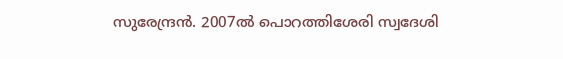സുരേന്ദ്രന്‍. 2007ല്‍ പൊറത്തിശേരി സ്വദേശി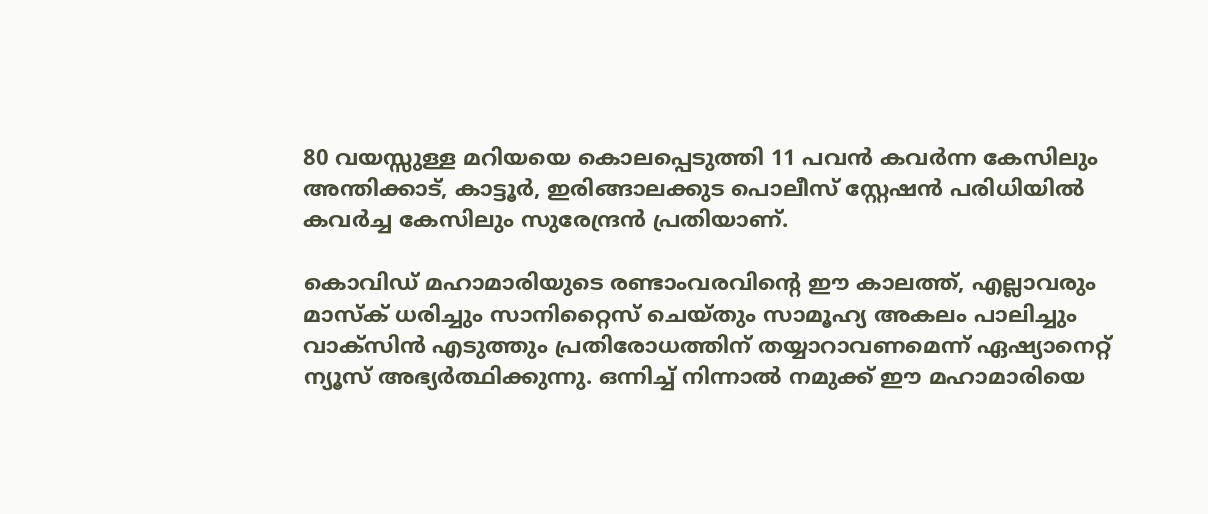80 വയസ്സുള്ള മറിയയെ കൊലപ്പെടുത്തി 11 പവന്‍ കവര്‍ന്ന കേസിലും അന്തിക്കാട്, കാട്ടൂര്‍, ഇരിങ്ങാലക്കുട പൊലീസ് സ്റ്റേഷന്‍ പരിധിയില്‍ കവര്‍ച്ച കേസിലും സുരേന്ദ്രന്‍ പ്രതിയാണ്.

കൊവിഡ് മഹാമാരിയുടെ രണ്ടാംവരവിന്റെ ഈ കാലത്ത്, എല്ലാവരും മാസ്‌ക് ധരിച്ചും സാനിറ്റൈസ് ചെയ്തും സാമൂഹ്യ അകലം പാലിച്ചും വാക്‌സിന്‍ എടുത്തും പ്രതിരോധത്തിന് തയ്യാറാവണമെന്ന് ഏഷ്യാനെറ്റ് ന്യൂസ് അഭ്യര്‍ത്ഥിക്കുന്നു. ഒന്നിച്ച് നിന്നാല്‍ നമുക്ക് ഈ മഹാമാരിയെ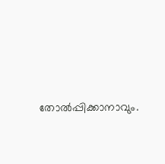തോല്‍പ്പിക്കാനാവും.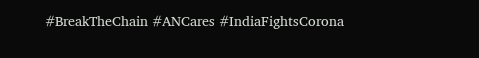#BreakTheChain #ANCares #IndiaFightsCorona